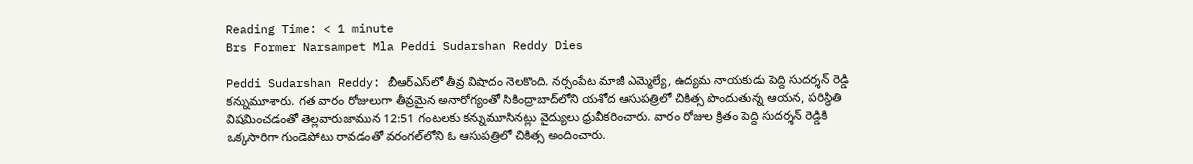Reading Time: < 1 minute
Brs Former Narsampet Mla Peddi Sudarshan Reddy Dies

Peddi Sudarshan Reddy: బీఆర్ఎస్‌లో తీవ్ర విషాదం నెలకొంది. నర్సంపేట మాజీ ఎమ్మెల్యే, ఉద్యమ నాయకుడు పెద్ది సుదర్శన్ రెడ్డి కన్నుమూశారు. గత వారం రోజులుగా తీవ్రమైన అనారోగ్యంతో సికింద్రాబాద్‌లోని యశోద ఆసుపత్రిలో చికిత్స పొందుతున్న ఆయన, పరిస్థితి విషమించడంతో తెల్లవారుజామున 12:51 గంటలకు కన్నుమూసినట్లు వైద్యులు ధ్రువీకరించారు. వారం రోజుల క్రితం పెద్ది సుదర్శన్ రెడ్డికి ఒక్కసారిగా గుండెపోటు రావడంతో వరంగల్‌లోని ఓ ఆసుపత్రిలో చికిత్స అందించారు.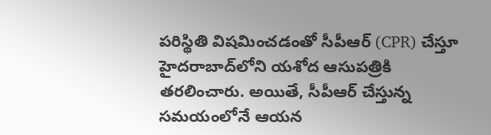పరిస్థితి విషమించడంతో సీపీఆర్ (CPR) చేస్తూ హైదరాబాద్‌లోని యశోద ఆసుపత్రికి తరలించారు. అయితే, సీపీఆర్ చేస్తున్న సమయంలోనే ఆయన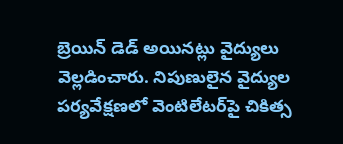బ్రెయిన్ డెడ్ అయినట్లు వైద్యులు వెల్లడించారు. నిపుణులైన వైద్యుల పర్యవేక్షణలో వెంటిలేటర్‌పై చికిత్స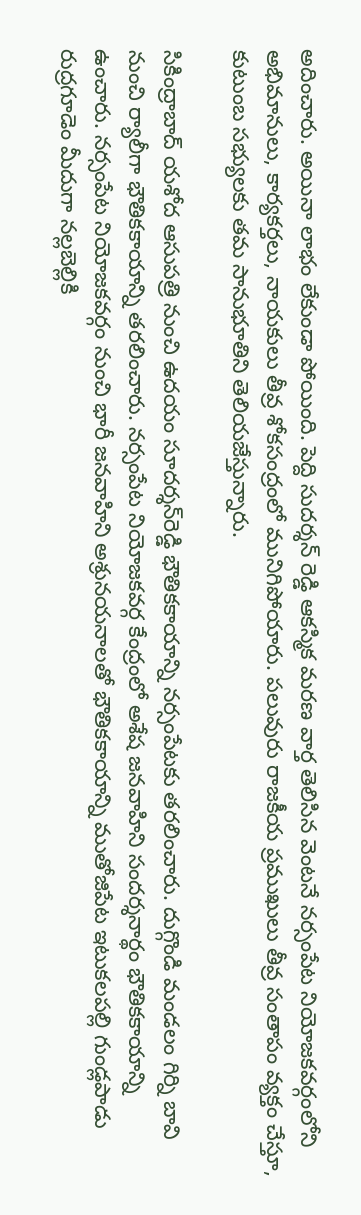అదించారు. అయినా లాభం లేకుండా పోయింది. పెద్ది సుదర్శన్ రెడ్డి ఆకస్మిక మరణ వార్త తెలిసిన వెంటనే నర్సంపేట నియోజకవర్గంలోని అభిమానులు, కార్యకర్తలు, నాయకులు తీవ్ర శోకసంద్రంలో మునిగిపోయారు. పలువురు రాజకీయ ప్రముఖులు తీవ్ర సంతాపం వ్యక్తం చేస్తూ, కుటుంబ సభ్యులకు తమ సానుభూతిని తెలియజేస్తున్నారు.

సికింద్రాబాద్ యశోద ఆసుపత్రి నుంచి ఉదయం సూదర్శన్‌రెడ్డి భౌతికకాయాన్ని నర్సంపేటకు తరలించారు. దుగ్గొండి మండలం గిర్ని బావి నుంచి ర్యాలీగా భౌతికకాయాన్ని తరలించారు. నర్సంపేట నియోజకవర్గ కేంద్రంలో అశేష జనవాహిని సందర్శనార్థం భౌతికకాయాన్ని ఉంచారు. నర్సంపేట నియోజకవర్గం నుంచి భారీ జనవాహిని అశ్రునయనాలతో భౌతికకాయాన్ని ముతోజిపేట ఇటుకలపల్లి గుండ్లపాడు రుద్రగూడెం మీదుగా నల్లబెల్లికి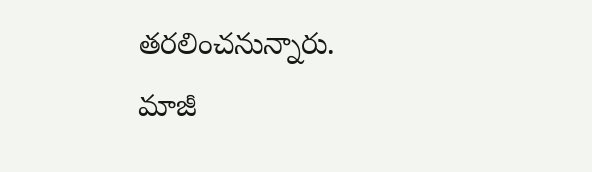తరలించనున్నారు. మాజీ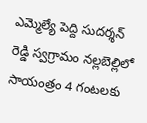ఎమ్మెల్యే పెద్ది సుదర్శన్ రెడ్డి స్వగ్రామం నల్లబెల్లిలో సాయంత్రం 4 గంటలకు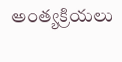అంత్యక్రియలు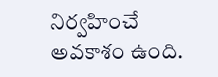నిర్వహించే అవకాశం ఉంది.